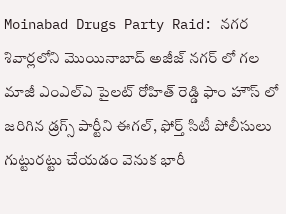Moinabad Drugs Party Raid: నగర శివార్లలోని మొయినాబాద్ అజీజ్ నగర్ లో గల మాజీ ఎంఎల్ఎ పైలట్ రోహిత్ రెడ్డి ఫాం హౌస్ లో జరిగిన డ్రగ్స్ పార్టీని ఈగల్, ఫోర్త్ సిటీ పోలీసులు గుట్టురట్టు చేయడం వెనుక భారీ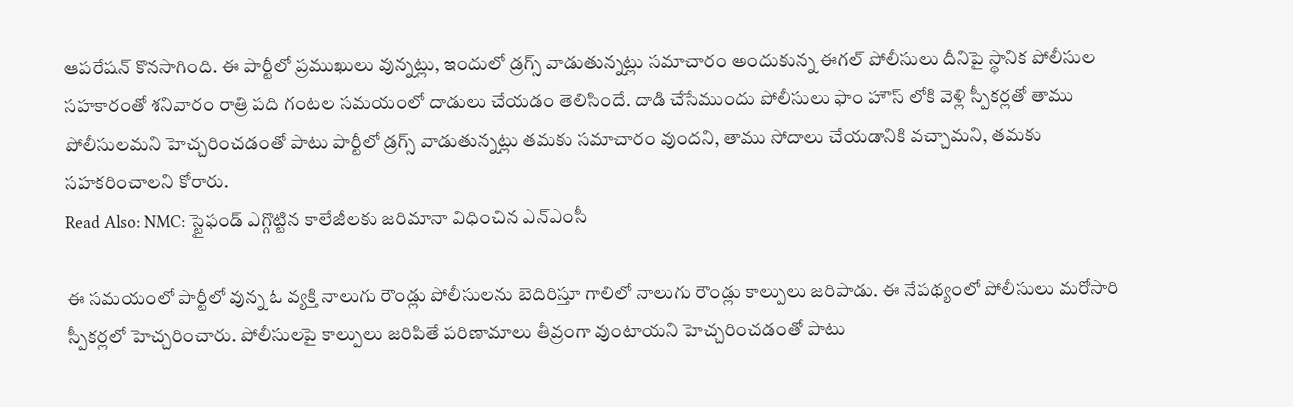ఆపరేషన్ కొనసాగింది. ఈ పార్టీలో ప్రముఖులు వున్నట్లు, ఇందులో డ్రగ్స్ వాడుతున్నట్లు సమాచారం అందుకున్న ఈగల్ పోలీసులు దీనిపై స్థానిక పోలీసుల సహకారంతో శనివారం రాత్రి పది గంటల సమయంలో దాడులు చేయడం తెలిసిందే. దాడి చేసేముందు పోలీసులు ఫాం హౌస్ లోకి వెళ్లి స్పీకర్లతో తాము పోలీసులమని హెచ్చరించడంతో పాటు పార్టీలో డ్రగ్స్ వాడుతున్నట్లు తమకు సమాచారం వుందని, తాము సోదాలు చేయడానికి వచ్చామని, తమకు సహకరించాలని కోరారు.
Read Also: NMC: స్టైఫండ్ ఎగ్గొట్టిన కాలేజీలకు జరిమానా విధించిన ఎన్ఎంసీ

ఈ సమయంలో పార్టీలో వున్న ఓ వ్యక్తి నాలుగు రౌండ్లు పోలీసులను బెదిరిస్తూ గాలిలో నాలుగు రౌండ్లు కాల్పులు జరిపాడు. ఈ నేపథ్యంలో పోలీసులు మరోసారి స్పీకర్లలో హెచ్చరించారు. పోలీసులపై కాల్పులు జరిపితే పరిణామాలు తీవ్రంగా వుంటాయని హెచ్చరించడంతో పాటు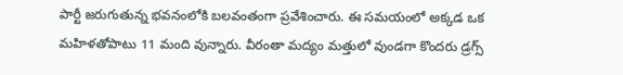పార్టీ జరుగుతున్న భవనంలోకి బలవంతంగా ప్రవేశించారు. ఈ సమయంలో అక్కడ ఒక మహిళతోపాటు 11 మంది వున్నారు. వీరంతా మద్యం మత్తులో వుండగా కొందరు డ్రగ్స్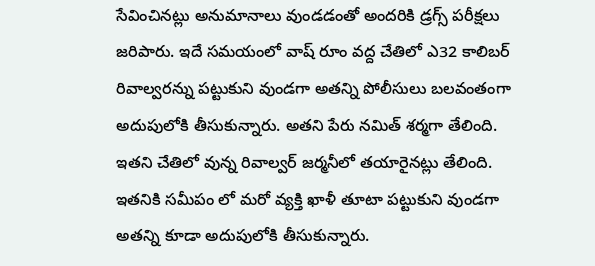సేవించినట్లు అనుమానాలు వుండడంతో అందరికి డ్రగ్స్ పరీక్షలు జరిపారు. ఇదే సమయంలో వాష్ రూం వద్ద చేతిలో ఎ32 కాలిబర్ రివాల్వరన్ను పట్టుకుని వుండగా అతన్ని పోలీసులు బలవంతంగా అదుపులోకి తీసుకున్నారు. అతని పేరు నమిత్ శర్మగా తేలింది. ఇతని చేతిలో వున్న రివాల్వర్ జర్మనీలో తయారైనట్లు తేలింది. ఇతనికి సమీపం లో మరో వ్యక్తి ఖాళీ తూటా పట్టుకుని వుండగా అతన్ని కూడా అదుపులోకి తీసుకున్నారు.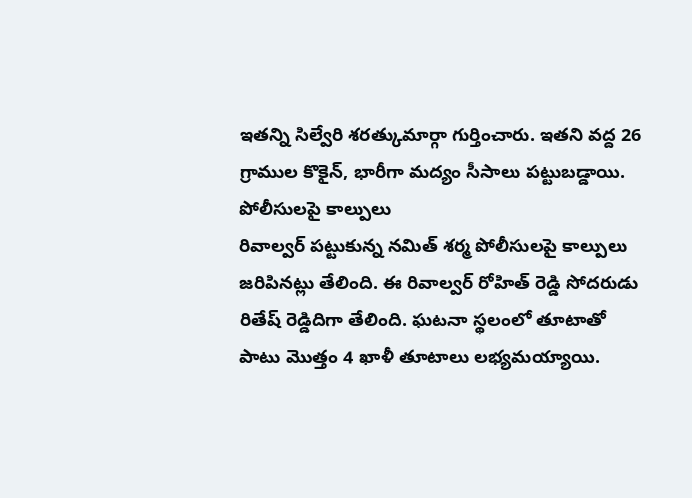ఇతన్ని సిల్వేరి శరత్కుమార్గా గుర్తించారు. ఇతని వద్ద 26 గ్రాముల కొకైన్, భారీగా మద్యం సీసాలు పట్టుబడ్డాయి.
పోలీసులపై కాల్పులు
రివాల్వర్ పట్టుకున్న నమిత్ శర్మ పోలీసులపై కాల్పులు జరిపినట్లు తేలింది. ఈ రివాల్వర్ రోహిత్ రెడ్డి సోదరుడు రితేష్ రెడ్డిదిగా తేలింది. ఘటనా స్థలంలో తూటాతో పాటు మొత్తం 4 ఖాళీ తూటాలు లభ్యమయ్యాయి.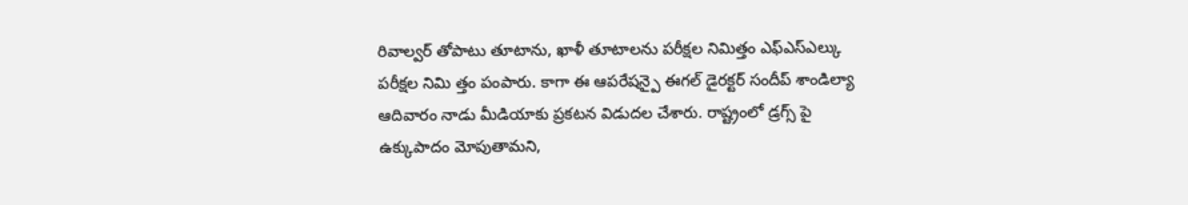రివాల్వర్ తోపాటు తూటాను, ఖాళీ తూటాలను పరీక్షల నిమిత్తం ఎఫ్ఎస్ఎల్కు పరీక్షల నిమి త్తం పంపారు. కాగా ఈ ఆపరేషన్పై ఈగల్ డైరక్టర్ సందీప్ శాండిల్యా ఆదివారం నాడు మీడియాకు ప్రకటన విడుదల చేశారు. రాష్ట్రంలో డ్రగ్స్ పై ఉక్కుపాదం మోపుతామని,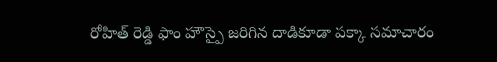రోహిత్ రెడ్డి ఫాం హౌస్పై జరిగిన దాడికూడా పక్కా సమాచారం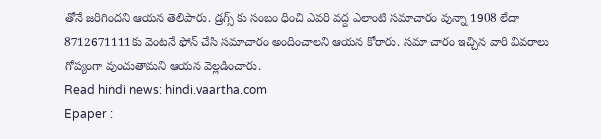తోనే జరిగిందని ఆయన తెలిపారు. డ్రగ్స్ కు సంబం ధించి ఎవరి వద్ద ఎలాంటి సమాచారం వున్నా 1908 లేదా 8712671111కు వెంటనే ఫోన్ చేసి సమాచారం అందించాలని ఆయన కోరారు. సమా చారం ఇచ్చిన వారి వివరాలు గోప్యంగా వుంచుతామని ఆయన వెల్లడించారు.
Read hindi news: hindi.vaartha.com
Epaper :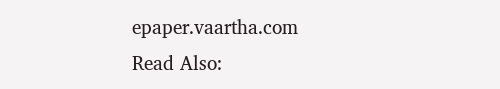epaper.vaartha.com
Read Also: